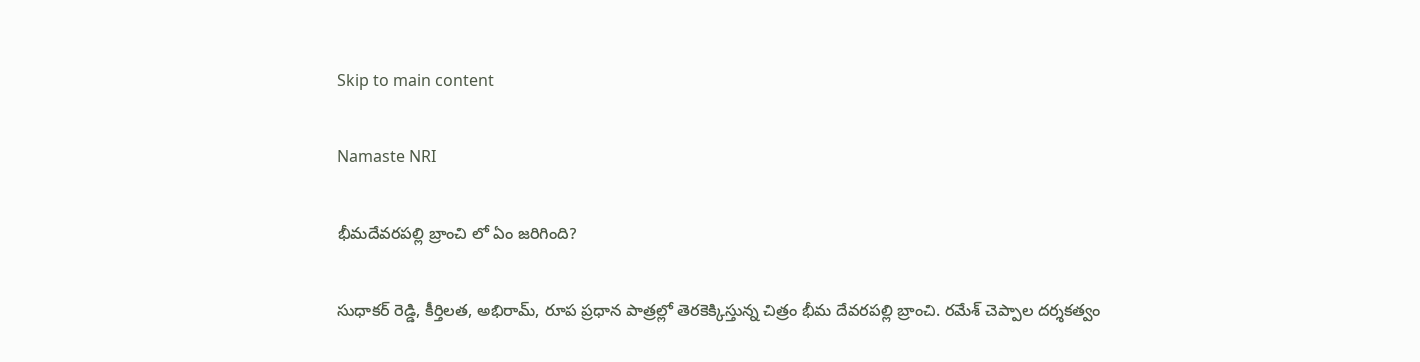Skip to main content

Namaste NRI

భీమదేవరపల్లి బ్రాంచి లో ఏం జరిగింది?

సుధాకర్‌ రెడ్డి, కీర్తిలత, అభిరామ్‌, రూప ప్రధాన పాత్రల్లో తెరకెక్కిస్తున్న చిత్రం భీమ దేవరపల్లి బ్రాంచి. రమేశ్‌ చెప్పాల దర్శకత్వం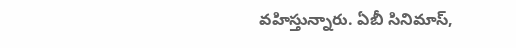వహిస్తున్నారు. ఏబీ సినిమాస్‌,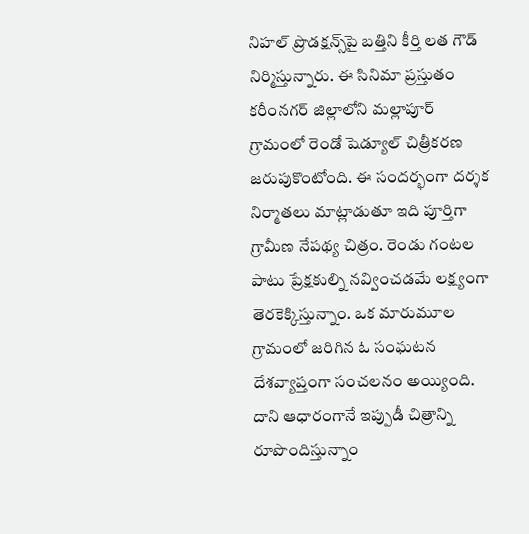నిహల్‌ ప్రొడక్షన్స్‌పై బత్తిని కీర్తి లత గౌడ్‌ నిర్మిస్తున్నారు. ఈ సినిమా ప్రస్తుతం కరీంనగర్‌ జిల్లాలోని మల్లాపూర్‌ గ్రామంలో రెండో షెడ్యూల్‌ చిత్రీకరణ జరుపుకొంటోంది. ఈ సందర్భంగా దర్శక నిర్మాతలు మాట్లాడుతూ ఇది పూర్తిగా గ్రామీణ నేపథ్య చిత్రం. రెండు గంటల పాటు ప్రేక్షకుల్ని నవ్వించడమే లక్ష్యంగా తెరకెక్కిస్తున్నాం. ఒక మారుమూల గ్రామంలో జరిగిన ఓ సంఘటన దేశవ్యాప్తంగా సంచలనం అయ్యింది. దాని ఆధారంగానే ఇప్పుడీ చిత్రాన్ని రూపొందిస్తున్నాం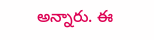అన్నారు. ఈ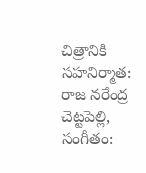చిత్రానికి  సహనిర్మాత: రాజ నరేంద్ర చెట్టపెల్లి, సంగీతం: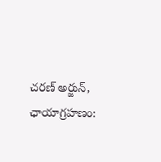చరణ్‌ అర్జున్‌, ఛాయాగ్రహణం: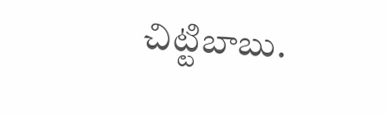చిట్టిబాబు.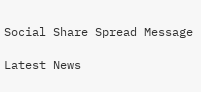Social Share Spread Message

Latest News